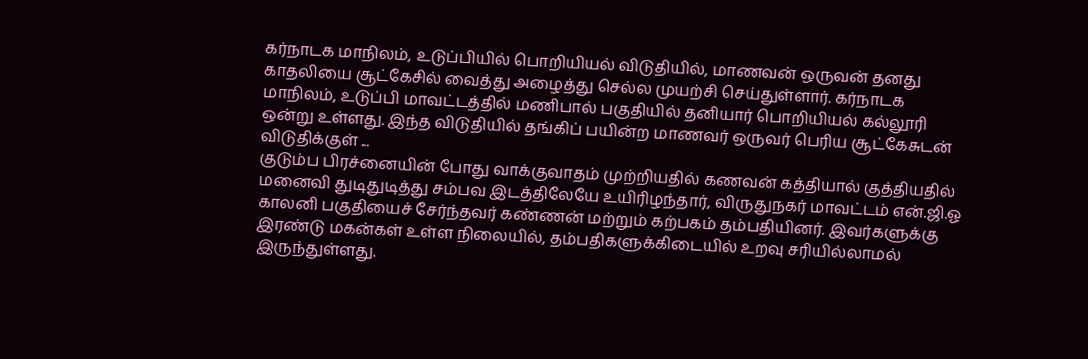கர்நாடக மாநிலம், உடுப்பியில் பொறியியல் விடுதியில், மாணவன் ஒருவன் தனது காதலியை சூட்கேசில் வைத்து அழைத்து செல்ல முயற்சி செய்துள்ளார். கர்நாடக மாநிலம், உடுப்பி மாவட்டத்தில் மணிபால் பகுதியில் தனியார் பொறியியல் கல்லூரி ஒன்று உள்ளது. இந்த விடுதியில் தங்கிப் பயின்ற மாணவர் ஒருவர் பெரிய சூட்கேசுடன் விடுதிக்குள் ...
குடும்ப பிரச்னையின் போது வாக்குவாதம் முற்றியதில் கணவன் கத்தியால் குத்தியதில் மனைவி துடிதுடித்து சம்பவ இடத்திலேயே உயிரிழந்தார், விருதுநகர் மாவட்டம் என்.ஜி.ஓ காலனி பகுதியைச் சேர்ந்தவர் கண்ணன் மற்றும் கற்பகம் தம்பதியினர். இவர்களுக்கு இரண்டு மகன்கள் உள்ள நிலையில், தம்பதிகளுக்கிடையில் உறவு சரியில்லாமல் இருந்துள்ளது.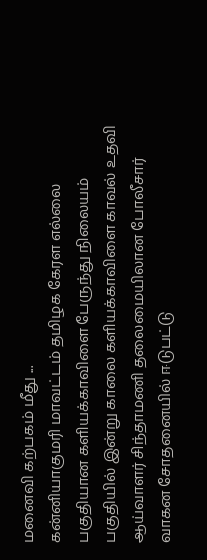மனைவி கற்பகம் மீது ...
கன்னியாகுமரி மாவட்டம் தமிழக கேரள எல்லை பகுதியான களியக்காவிளை பேருந்து நிலையம் பகுதியில் இன்று காலை களியக்காவிளை காவல் உதவி ஆய்வாளர் சிந்தாமணி தலைமையிலான போலீசார் வாகன சோதனையில் ஈடுபட்டு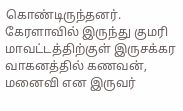கொண்டிருந்தனர். கேரளாவில் இருந்து குமரி மாவட்டத்திற்குள் இருசக்கர வாகனத்தில் கணவன், மனைவி என இருவர்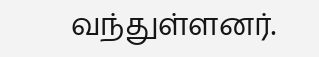வந்துள்ளனர்.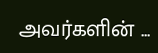அவர்களின் ...